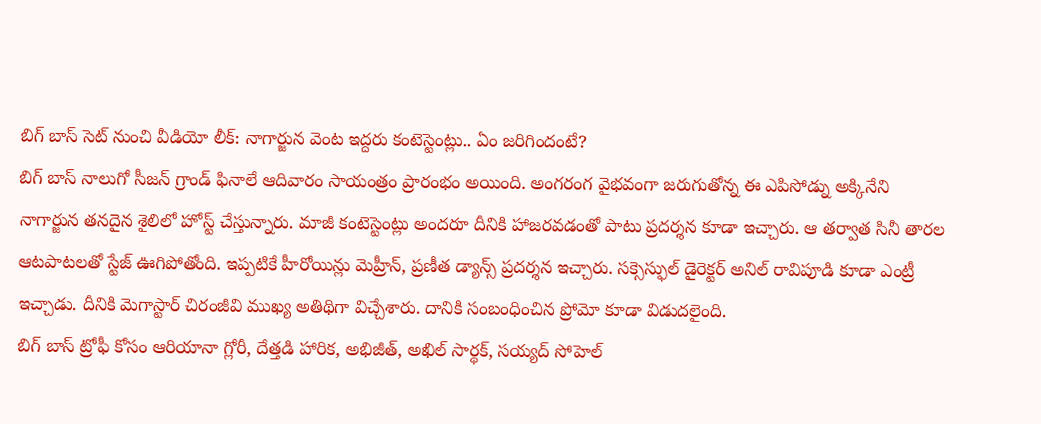బిగ్ బాస్ సెట్ నుంచి వీడియో లీక్: నాగార్జున వెంట ఇద్దరు కంటెస్టెంట్లు.. ఏం జరిగిందంటే?
బిగ్ బాస్ నాలుగో సీజన్ గ్రాండ్ ఫినాలే ఆదివారం సాయంత్రం ప్రారంభం అయింది. అంగరంగ వైభవంగా జరుగుతోన్న ఈ ఎపిసోడ్ను అక్కినేని నాగార్జున తనదైన శైలిలో హోస్ట్ చేస్తున్నారు. మాజీ కంటెస్టెంట్లు అందరూ దీనికి హాజరవడంతో పాటు ప్రదర్శన కూడా ఇచ్చారు. ఆ తర్వాత సినీ తారల ఆటపాటలతో స్టేజ్ ఊగిపోతోంది. ఇప్పటికే హీరోయిన్లు మెహ్రీన్, ప్రణీత డ్యాన్స్ ప్రదర్శన ఇచ్చారు. సక్సెస్ఫుల్ డైరెక్టర్ అనిల్ రావిపూడి కూడా ఎంట్రీ ఇచ్చాడు. దీనికి మెగాస్టార్ చిరంజీవి ముఖ్య అతిథిగా విచ్చేశారు. దానికి సంబంధించిన ప్రోమో కూడా విడుదలైంది.
బిగ్ బాస్ ట్రోఫీ కోసం ఆరియానా గ్లోరీ, దేత్తడి హారిక, అభిజీత్, అఖిల్ సార్థక్, సయ్యద్ సోహెల్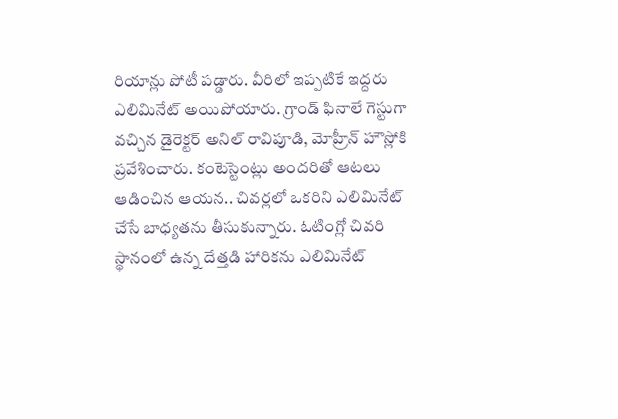రియాన్లు పోటీ పడ్డారు. వీరిలో ఇప్పటికే ఇద్దరు ఎలిమినేట్ అయిపోయారు. గ్రాండ్ ఫినాలే గెస్టుగా వచ్చిన డైరెక్టర్ అనిల్ రావిపూడి, మోహ్రీన్ హౌస్లోకి ప్రవేశించారు. కంటెస్టెంట్లు అందరితో ఆటలు ఆడించిన ఆయన.. చివర్లలో ఒకరిని ఎలిమినేట్ చేసే బాధ్యతను తీసుకున్నారు. ఓటింగ్లో చివరి స్థానంలో ఉన్న దేత్తడి హారికను ఎలిమినేట్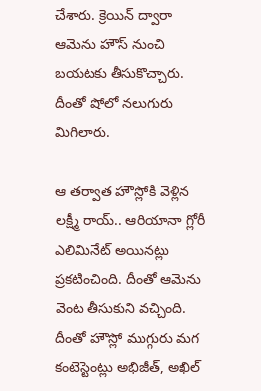చేశారు. క్రెయిన్ ద్వారా ఆమెను హౌస్ నుంచి బయటకు తీసుకొచ్చారు. దీంతో షోలో నలుగురు మిగిలారు.

ఆ తర్వాత హౌస్లోకి వెళ్లిన లక్ష్మీ రాయ్.. ఆరియానా గ్లోరీ ఎలిమినేట్ అయినట్లు ప్రకటించింది. దీంతో ఆమెను వెంట తీసుకుని వచ్చింది. దీంతో హౌస్లో ముగ్గురు మగ కంటెస్టెంట్లు అభిజీత్, అఖిల్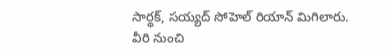సార్థక్, సయ్యద్ సోహెల్ రియాన్ మిగిలారు. వీరి నుంచి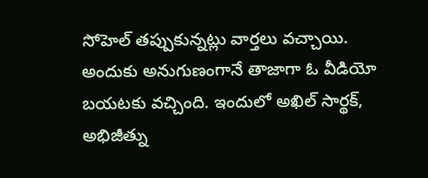సోహెల్ తప్పుకున్నట్లు వార్తలు వచ్చాయి. అందుకు అనుగుణంగానే తాజాగా ఓ వీడియో బయటకు వచ్చింది. ఇందులో అఖిల్ సార్థక్, అభిజీత్ను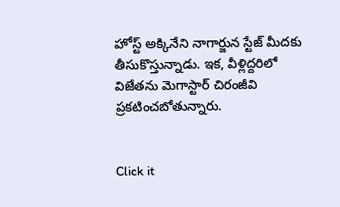హోస్ట్ అక్కినేని నాగార్జున స్టేజ్ మీదకు తీసుకొస్తున్నాడు. ఇక, వీళ్లిద్దరిలో విజేతను మెగాస్టార్ చిరంజీవి ప్రకటించబోతున్నారు.


Click it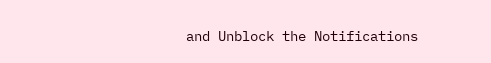and Unblock the Notifications